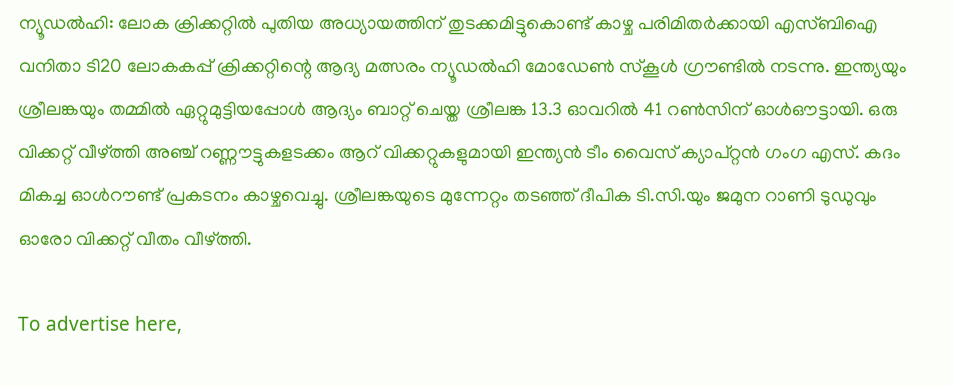ന്യൂഡല്‍ഹി: ലോക ക്രിക്കറ്റില്‍ പുതിയ അധ്യായത്തിന് തുടക്കമിട്ടുകൊണ്ട് കാഴ്ച പരിമിതര്‍ക്കായി എസ്ബിഐ വനിതാ ടി20 ലോകകപ്പ് ക്രിക്കറ്റിന്റെ ആദ്യ മത്സരം ന്യൂഡല്‍ഹി മോഡേണ്‍ സ്‌കൂള്‍ ഗ്രൗണ്ടില്‍ നടന്നു. ഇന്ത്യയും ശ്രീലങ്കയും തമ്മില്‍ ഏറ്റുമുട്ടിയപ്പോള്‍ ആദ്യം ബാറ്റ് ചെയ്ത ശ്രീലങ്ക 13.3 ഓവറില്‍ 41 റണ്‍സിന് ഓള്‍ഔട്ടായി. ഒരു വിക്കറ്റ് വീഴ്ത്തി അഞ്ച് റണ്ണൗട്ടുകളടക്കം ആറ് വിക്കറ്റുകളുമായി ഇന്ത്യന്‍ ടീം വൈസ് ക്യാപ്റ്റന്‍ ഗംഗ എസ്. കദം മികച്ച ഓള്‍റൗണ്ട് പ്രകടനം കാഴ്ചവെച്ചു. ശ്രീലങ്കയുടെ മുന്നേറ്റം തടഞ്ഞ് ദീപിക ടി.സി.യും ജമുന റാണി ടുഡുവും ഓരോ വിക്കറ്റ് വീതം വീഴ്ത്തി.

To advertise here,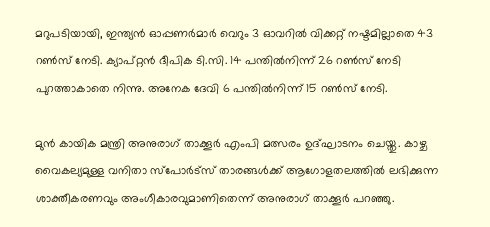മറുപടിയായി, ഇന്ത്യന്‍ ഓപ്പണര്‍മാര്‍ വെറും 3 ഓവറില്‍ വിക്കറ്റ് നഷ്ടമില്ലാതെ 43 റണ്‍സ് നേടി. ക്യാപ്റ്റന്‍ ദീപിക ടി.സി. 14 പന്തില്‍നിന്ന് 26 റണ്‍സ് നേടി പുറത്താകാതെ നിന്നു. അനേക ദേവി 6 പന്തില്‍നിന്ന് 15 റണ്‍സ് നേടി.

മുന്‍ കായിക മന്ത്രി അനുരാഗ് താക്കൂര്‍ എംപി മത്സരം ഉദ്ഘാടനം ചെയ്തു. കാഴ്ച വൈകല്യമുള്ള വനിതാ സ്‌പോര്‍ട്‌സ് താരങ്ങള്‍ക്ക് ആഗോളതലത്തില്‍ ലഭിക്കുന്ന ശാക്തീകരണവും അംഗീകാരവുമാണിതെന്ന് അനുരാഗ് താക്കൂര്‍ പറഞ്ഞു.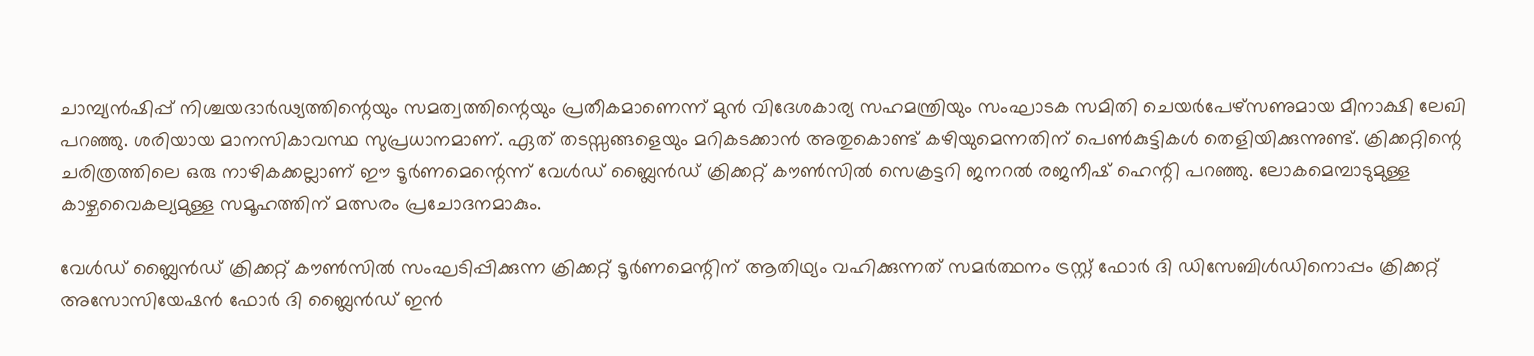ചാമ്പ്യന്‍ഷിപ്പ് നിശ്ചയദാര്‍ഢ്യത്തിന്റെയും സമത്വത്തിന്റെയും പ്രതീകമാണെന്ന് മുന്‍ വിദേശകാര്യ സഹമന്ത്രിയും സംഘാടക സമിതി ചെയര്‍പേഴ്സണുമായ മീനാക്ഷി ലേഖി പറഞ്ഞു. ശരിയായ മാനസികാവസ്ഥ സുപ്രധാനമാണ്. ഏത് തടസ്സങ്ങളെയും മറികടക്കാന്‍ അതുകൊണ്ട് കഴിയുമെന്നതിന് പെണ്‍കുട്ടികള്‍ തെളിയിക്കുന്നുണ്ട്. ക്രിക്കറ്റിന്റെ ചരിത്രത്തിലെ ഒരു നാഴികക്കല്ലാണ് ഈ ടൂര്‍ണമെന്റെന്ന് വേള്‍ഡ് ബ്ലൈന്‍ഡ് ക്രിക്കറ്റ് കൗണ്‍സില്‍ സെക്രട്ടറി ജനറല്‍ രജനീഷ് ഹെന്റി പറഞ്ഞു. ലോകമെമ്പാടുമുള്ള കാഴ്ചവൈകല്യമുള്ള സമൂഹത്തിന് മത്സരം പ്രചോദനമാകും.

വേള്‍ഡ് ബ്ലൈന്‍ഡ് ക്രിക്കറ്റ് കൗണ്‍സില്‍ സംഘടിപ്പിക്കുന്ന ക്രിക്കറ്റ് ടൂര്‍ണമെന്റിന് ആതിഥ്യം വഹിക്കുന്നത് സമര്‍ത്ഥനം ട്രസ്റ്റ് ഫോര്‍ ദി ഡിസേബിള്‍ഡിനൊപ്പം ക്രിക്കറ്റ് അസോസിയേഷന്‍ ഫോര്‍ ദി ബ്ലൈന്‍ഡ് ഇന്‍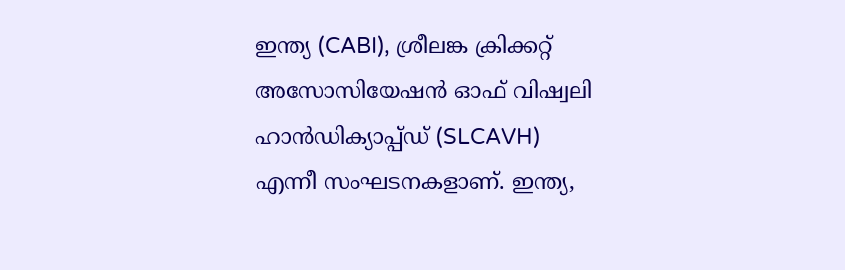ഇന്ത്യ (CABI), ശ്രീലങ്ക ക്രിക്കറ്റ് അസോസിയേഷന്‍ ഓഫ് വിഷ്വലി ഹാന്‍ഡിക്യാപ്പ്ഡ് (SLCAVH) എന്നീ സംഘടനകളാണ്. ഇന്ത്യ,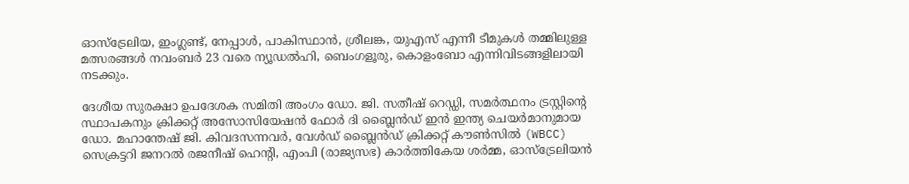ഓസ്ട്രേലിയ, ഇംഗ്ലണ്ട്, നേപ്പാള്‍, പാകിസ്ഥാന്‍, ശ്രീലങ്ക, യുഎസ് എന്നീ ടീമുകള്‍ തമ്മിലുള്ള മത്സരങ്ങള്‍ നവംബര്‍ 23 വരെ ന്യൂഡല്‍ഹി, ബെംഗളൂരു, കൊളംബോ എന്നിവിടങ്ങളിലായി നടക്കും.

ദേശീയ സുരക്ഷാ ഉപദേശക സമിതി അംഗം ഡോ. ജി. സതീഷ് റെഡ്ഡി, സമര്‍ത്ഥനം ട്രസ്റ്റിന്റെ സ്ഥാപകനും ക്രിക്കറ്റ് അസോസിയേഷന്‍ ഫോര്‍ ദി ബ്ലൈന്‍ഡ് ഇന്‍ ഇന്ത്യ ചെയര്‍മാനുമായ ഡോ. മഹാന്തേഷ് ജി. കിവദസന്നവര്‍, വേള്‍ഡ് ബ്ലൈന്‍ഡ് ക്രിക്കറ്റ് കൗണ്‍സില്‍ (WBCC) സെക്രട്ടറി ജനറല്‍ രജനീഷ് ഹെന്റി, എംപി (രാജ്യസഭ) കാര്‍ത്തികേയ ശര്‍മ്മ, ഓസ്‌ട്രേലിയന്‍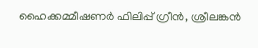ഹൈക്കമ്മീഷണര്‍ ഫിലിപ്പ് ഗ്രീന്‍, ശ്രീലങ്കന്‍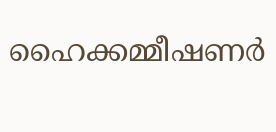ഹൈക്കമ്മീഷണര്‍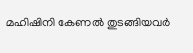മഹിഷിനി കേണല്‍ തുടങ്ങിയവര്‍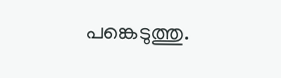പങ്കെടുത്തു.